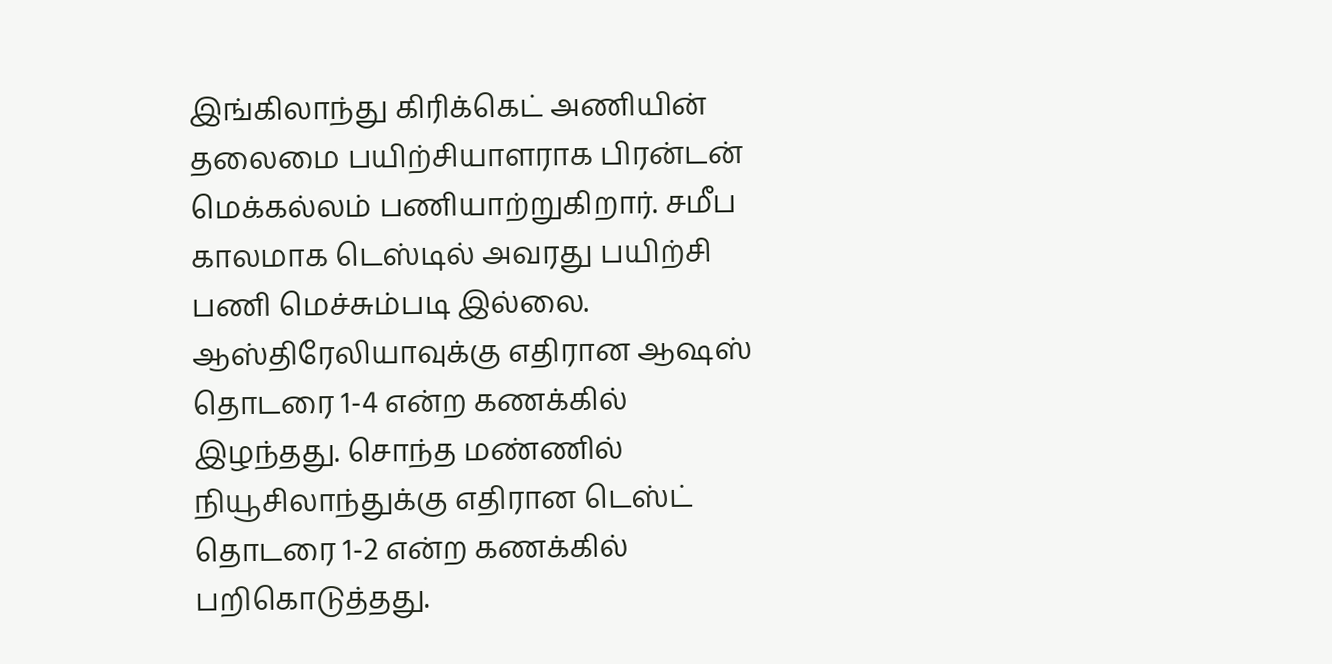இங்கிலாந்து கிரிக்கெட் அணியின் தலைமை பயிற்சியாளராக பிரன்டன் மெக்கல்லம் பணியாற்றுகிறார். சமீப காலமாக டெஸ்டில் அவரது பயிற்சி பணி மெச்சும்படி இல்லை.
ஆஸ்திரேலியாவுக்கு எதிரான ஆஷஸ் தொடரை 1-4 என்ற கணக்கில் இழந்தது. சொந்த மண்ணில் நியூசிலாந்துக்கு எதிரான டெஸ்ட் தொடரை 1-2 என்ற கணக்கில் பறிகொடுத்தது.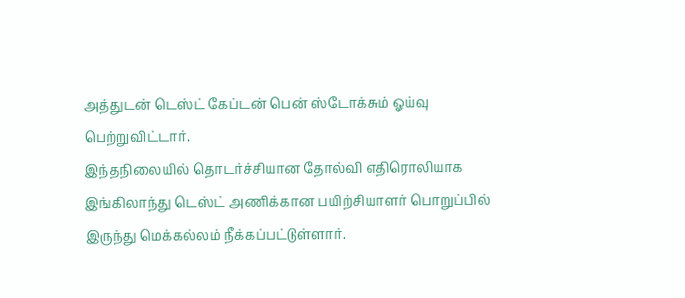அத்துடன் டெஸ்ட் கேப்டன் பென் ஸ்டோக்சும் ஓய்வு பெற்றுவிட்டார்.
இந்தநிலையில் தொடர்ச்சியான தோல்வி எதிரொலியாக இங்கிலாந்து டெஸ்ட் அணிக்கான பயிற்சியாளர் பொறுப்பில் இருந்து மெக்கல்லம் நீக்கப்பட்டுள்ளார்.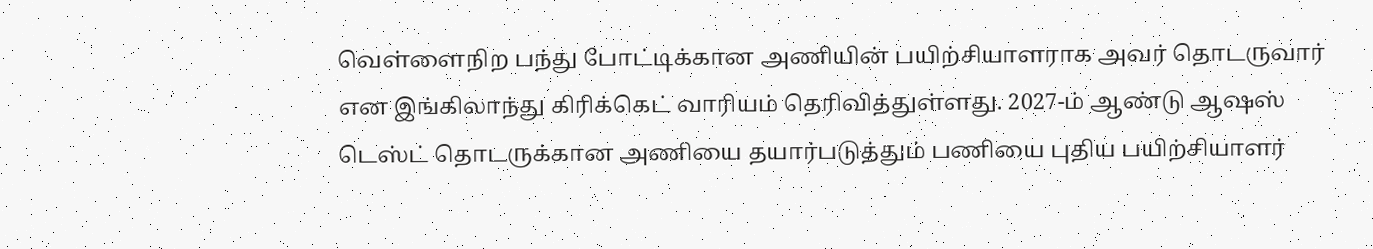வெள்ளைநிற பந்து போட்டிக்கான அணியின் பயிற்சியாளராக அவர் தொடருவார் என இங்கிலாந்து கிரிக்கெட் வாரியம் தெரிவித்துள்ளது. 2027-ம் ஆண்டு ஆஷஸ் டெஸ்ட் தொடருக்கான அணியை தயார்படுத்தும் பணியை புதிய பயிற்சியாளர்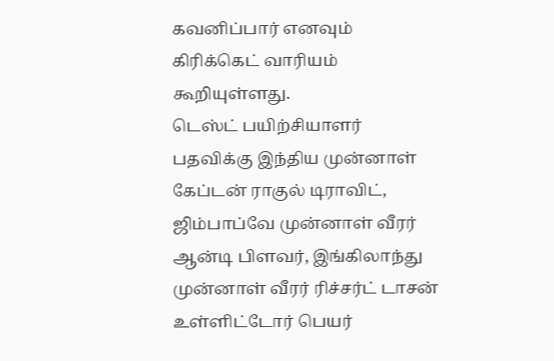கவனிப்பார் எனவும் கிரிக்கெட் வாரியம் கூறியுள்ளது.
டெஸ்ட் பயிற்சியாளர் பதவிக்கு இந்திய முன்னாள் கேப்டன் ராகுல் டிராவிட், ஜிம்பாப்வே முன்னாள் வீரர் ஆன்டி பிளவர், இங்கிலாந்து முன்னாள் வீரர் ரிச்சர்ட் டாசன் உள்ளிட்டோர் பெயர்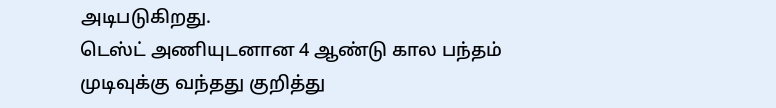அடிபடுகிறது.
டெஸ்ட் அணியுடனான 4 ஆண்டு கால பந்தம் முடிவுக்கு வந்தது குறித்து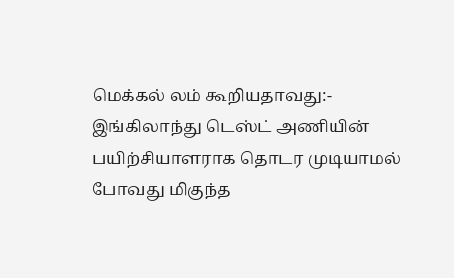மெக்கல் லம் கூறியதாவது:-
இங்கிலாந்து டெஸ்ட் அணியின் பயிற்சியாளராக தொடர முடியாமல் போவது மிகுந்த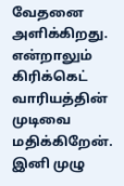வேதனை அளிக்கிறது. என்றாலும் கிரிக்கெட் வாரியத்தின் முடிவை மதிக்கிறேன். இனி முழு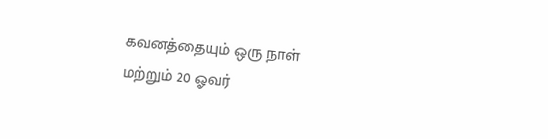கவனத்தையும் ஒரு நாள் மற்றும் 20 ஓவர்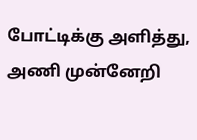போட்டிக்கு அளித்து, அணி முன்னேறி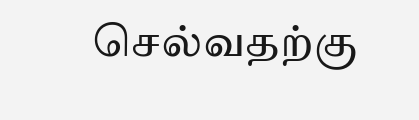செல்வதற்கு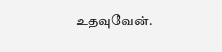உதவுவேன்.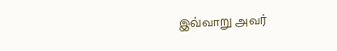இவ்வாறு அவர்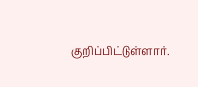குறிப்பிட்டுள்ளார்.